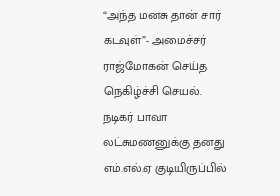“அந்த மனசு தான் சார் கடவுள்”- அமைச்சர் ராஜ்மோகன் செய்த நெகிழ்ச்சி செயல்.
நடிகர் பாவா லட்சுமணனுக்கு தனது எம்.எல்.ஏ குடியிருப்பில்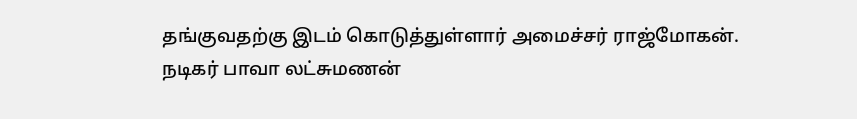தங்குவதற்கு இடம் கொடுத்துள்ளார் அமைச்சர் ராஜ்மோகன். நடிகர் பாவா லட்சுமணன்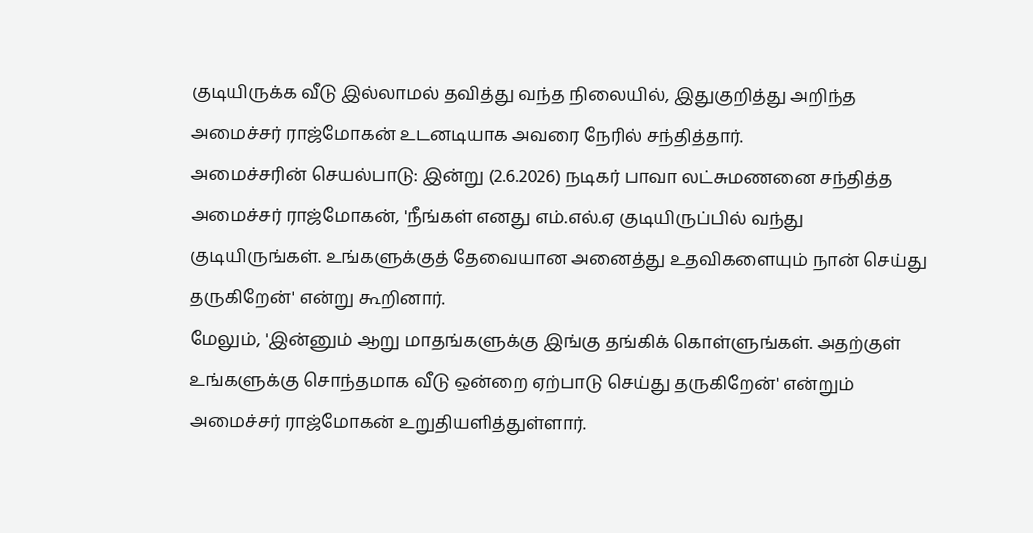குடியிருக்க வீடு இல்லாமல் தவித்து வந்த நிலையில், இதுகுறித்து அறிந்த அமைச்சர் ராஜ்மோகன் உடனடியாக அவரை நேரில் சந்தித்தார்.
அமைச்சரின் செயல்பாடு: இன்று (2.6.2026) நடிகர் பாவா லட்சுமணனை சந்தித்த அமைச்சர் ராஜ்மோகன், 'நீங்கள் எனது எம்.எல்.ஏ குடியிருப்பில் வந்து குடியிருங்கள். உங்களுக்குத் தேவையான அனைத்து உதவிகளையும் நான் செய்து தருகிறேன்' என்று கூறினார்.
மேலும், 'இன்னும் ஆறு மாதங்களுக்கு இங்கு தங்கிக் கொள்ளுங்கள். அதற்குள் உங்களுக்கு சொந்தமாக வீடு ஒன்றை ஏற்பாடு செய்து தருகிறேன்' என்றும் அமைச்சர் ராஜ்மோகன் உறுதியளித்துள்ளார்.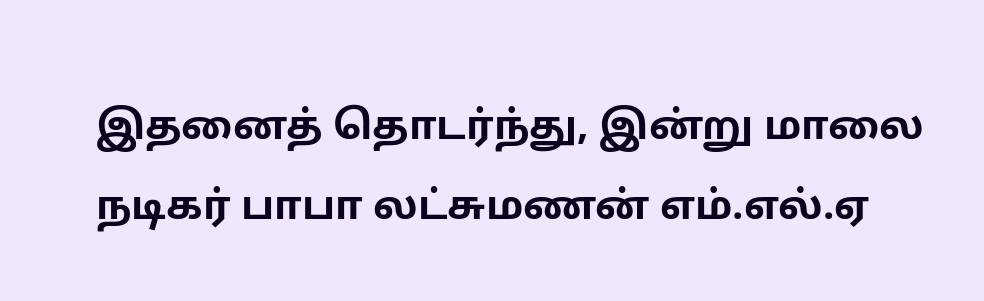இதனைத் தொடர்ந்து, இன்று மாலை நடிகர் பாபா லட்சுமணன் எம்.எல்.ஏ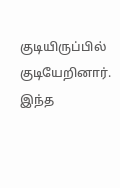குடியிருப்பில் குடியேறினார்.
இந்த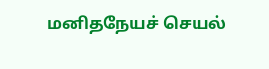மனிதநேயச் செயல்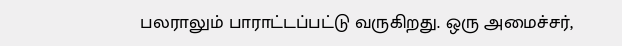பலராலும் பாராட்டப்பட்டு வருகிறது. ஒரு அமைச்சர்,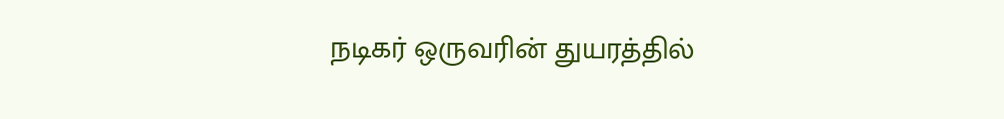நடிகர் ஒருவரின் துயரத்தில்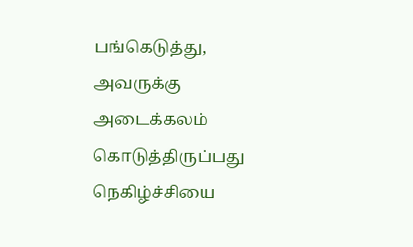பங்கெடுத்து, அவருக்கு அடைக்கலம் கொடுத்திருப்பது நெகிழ்ச்சியை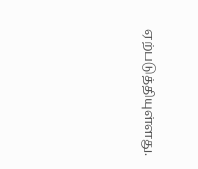ஏற்படுத்தியுள்ளது.